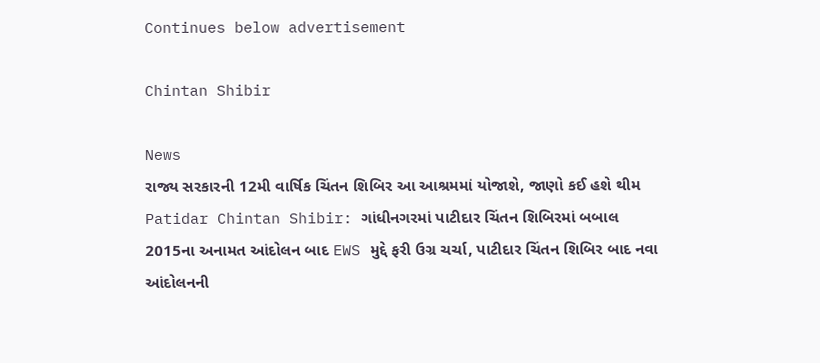Continues below advertisement

Chintan Shibir

News
રાજ્ય સરકારની 12મી વાર્ષિક ચિંતન શિબિર આ આશ્રમમાં યોજાશે, જાણો કઈ હશે થીમ
Patidar Chintan Shibir: ગાંધીનગરમાં પાટીદાર ચિંતન શિબિરમાં બબાલ
2015ના અનામત આંદોલન બાદ EWS મુદ્દે ફરી ઉગ્ર ચર્ચા, પાટીદાર ચિંતન શિબિર બાદ નવા આંદોલનની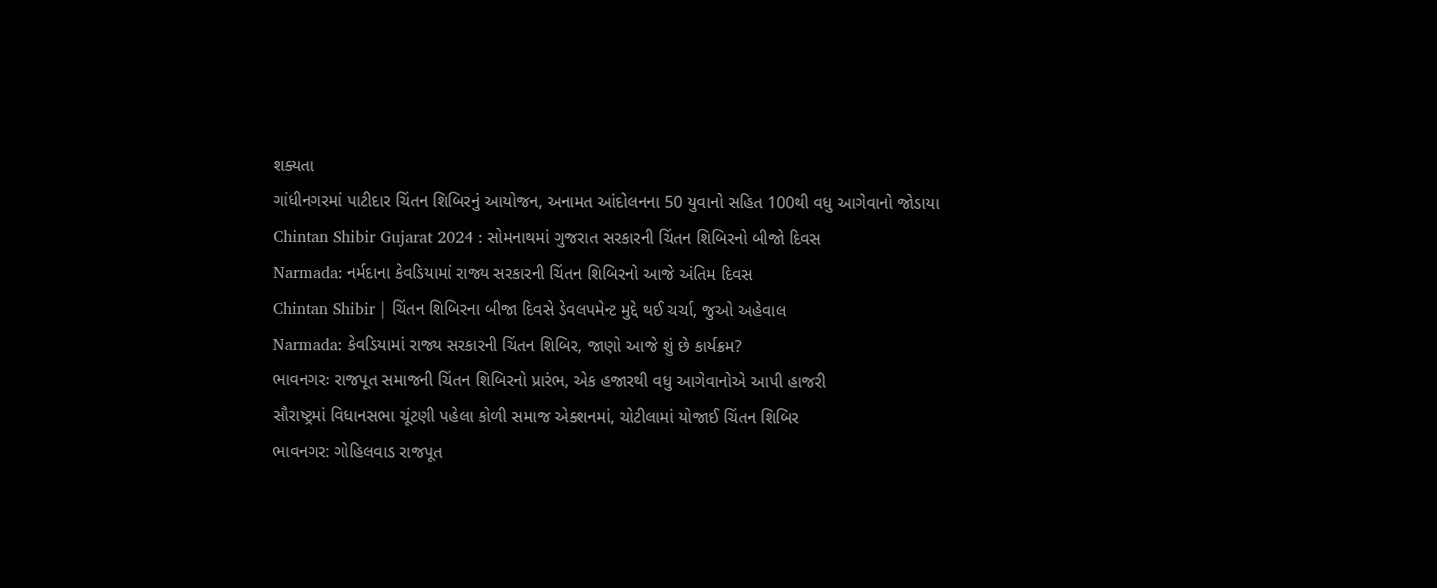શક્યતા
ગાંધીનગરમાં પાટીદાર ચિંતન શિબિરનું આયોજન, અનામત આંદોલનના 50 યુવાનો સહિત 100થી વધુ આગેવાનો જોડાયા
Chintan Shibir Gujarat 2024 : સોમનાથમાં ગુજરાત સરકારની ચિંતન શિબિરનો બીજો દિવસ
Narmada: નર્મદાના કેવડિયામાં રાજ્ય સરકારની ચિંતન શિબિરનો આજે અંતિમ દિવસ
Chintan Shibir | ચિંતન શિબિરના બીજા દિવસે ડેવલપમેન્ટ મુદ્દે થઈ ચર્ચા, જુઓ અહેવાલ
Narmada: કેવડિયામાં રાજ્ય સરકારની ચિંતન શિબિર, જાણો આજે શું છે કાર્યક્રમ?
ભાવનગરઃ રાજપૂત સમાજની ચિંતન શિબિરનો પ્રારંભ, એક હજારથી વધુ આગેવાનોએ આપી હાજરી
સૌરાષ્ટ્રમાં વિધાનસભા ચૂંટણી પહેલા કોળી સમાજ એક્શનમાં, ચોટીલામાં યોજાઈ ચિંતન શિબિર
ભાવનગર: ગોહિલવાડ રાજપૂત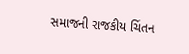સમાજની રાજકીય ચિંતન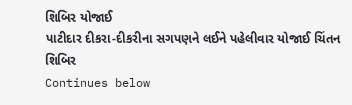શિબિર યોજાઈ
પાટીદાર દીકરા-દીકરીના સગપણને લઈને પહેલીવાર યોજાઈ ચિંતન શિબિર
Continues below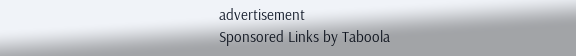advertisement
Sponsored Links by Taboola